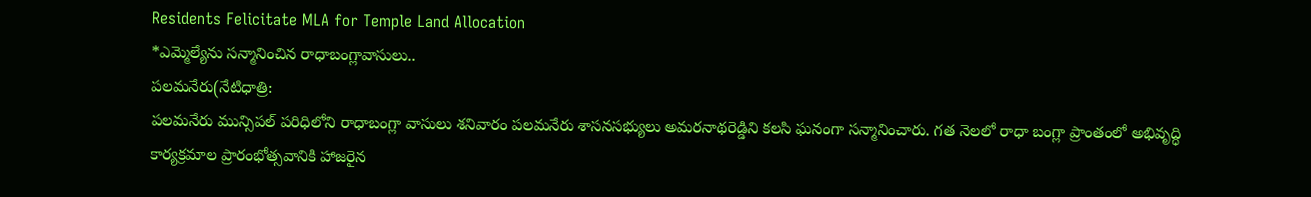Residents Felicitate MLA for Temple Land Allocation
*ఎమ్మెల్యేను సన్మానించిన రాధాబంగ్లావాసులు..
పలమనేరు(నేటిధాత్రి:
పలమనేరు మున్సిపల్ పరిధిలోని రాధాబంగ్లా వాసులు శనివారం పలమనేరు శాసనసభ్యులు అమరనాథరెడ్డిని కలసి ఘనంగా సన్మానించారు. గత నెలలో రాధా బంగ్లా ప్రాంతంలో అభివృద్ధి కార్యక్రమాల ప్రారంభోత్సవానికి హాజరైన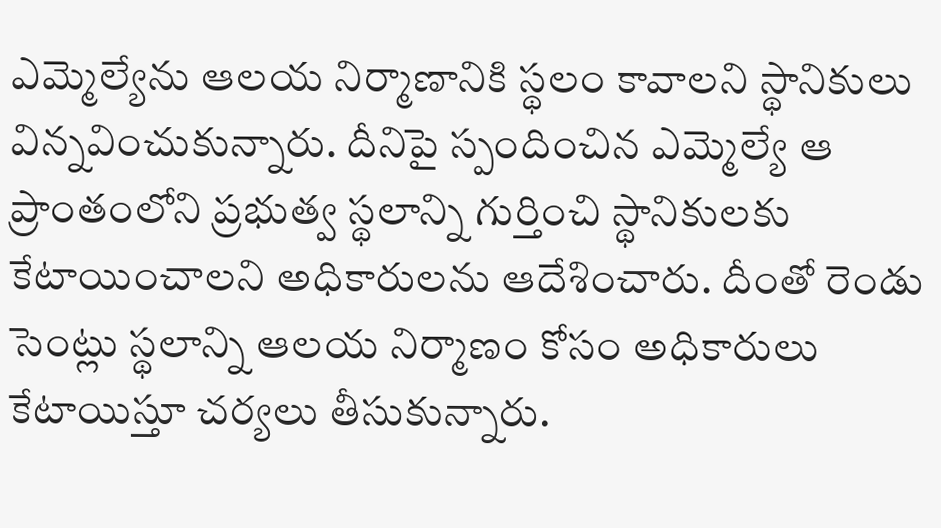ఎమ్మెల్యేను ఆలయ నిర్మాణానికి స్థలం కావాలని స్థానికులు విన్నవించుకున్నారు. దీనిపై స్పందించిన ఎమ్మెల్యే ఆ ప్రాంతంలోని ప్రభుత్వ స్థలాన్ని గుర్తించి స్థానికులకు కేటాయించాలని అధికారులను ఆదేశించారు. దీంతో రెండు సెంట్లు స్థలాన్ని ఆలయ నిర్మాణం కోసం అధికారులు కేటాయిస్తూ చర్యలు తీసుకున్నారు.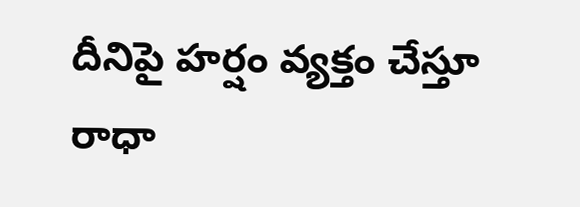దీనిపై హర్షం వ్యక్తం చేస్తూ రాధా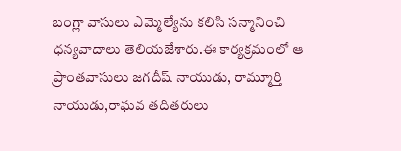బంగ్లా వాసులు ఎమ్మెల్యేను కలిసి సన్మానించి ధన్యవాదాలు తెలియజేశారు.ఈ కార్యక్రమంలో ఆ ప్రాంతవాసులు జగదీష్ నాయుడు, రామ్మూర్తి నాయుడు,రాఘవ తదితరులు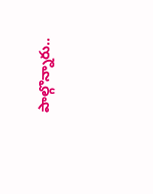పాల్గొన్నారు..